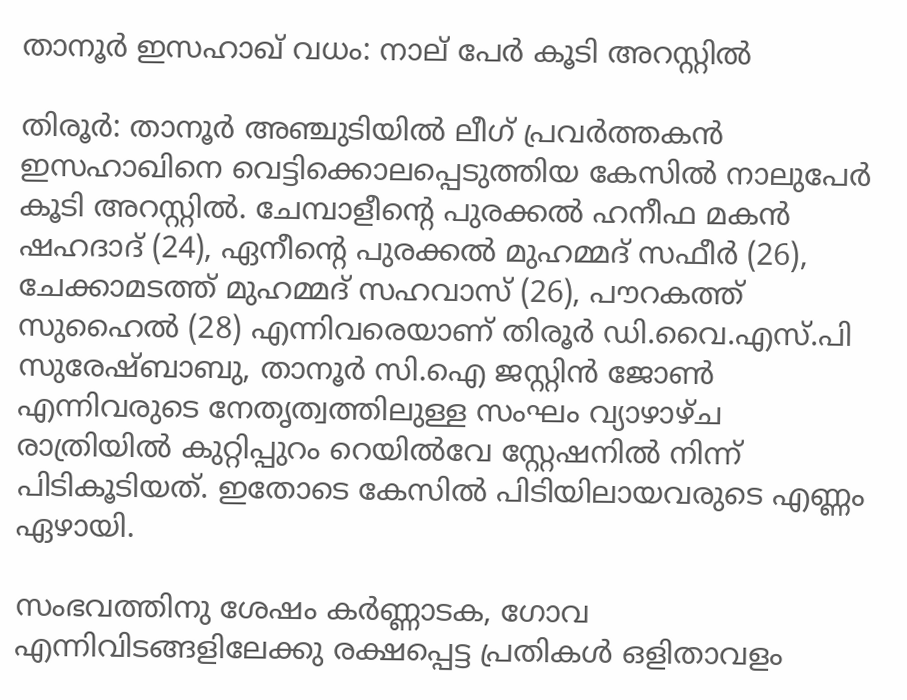താനൂര്‍ ഇസഹാഖ് വധം: നാല് പേര്‍ കൂടി അറസ്റ്റില്‍

തിരൂര്‍: താനൂര്‍ അഞ്ചുടിയില്‍ ലീഗ് പ്രവര്‍ത്തകന്‍ ഇസഹാഖിനെ വെട്ടിക്കൊലപ്പെടുത്തിയ കേസില്‍ നാലുപേര്‍ കൂടി അറസ്റ്റില്‍. ചേമ്പാളീന്റെ പുരക്കല്‍ ഹനീഫ മകന്‍ ഷഹദാദ് (24), ഏനീന്റെ പുരക്കല്‍ മുഹമ്മദ് സഫീര്‍ (26), ചേക്കാമടത്ത് മുഹമ്മദ് സഹവാസ് (26), പൗറകത്ത് സുഹൈല്‍ (28) എന്നിവരെയാണ് തിരൂര്‍ ഡി.വൈ.എസ്.പി സുരേഷ്ബാബു, താനൂര്‍ സി.ഐ ജസ്റ്റിന്‍ ജോണ്‍ എന്നിവരുടെ നേതൃത്വത്തിലുള്ള സംഘം വ്യാഴാഴ്ച രാത്രിയില്‍ കുറ്റിപ്പുറം റെയില്‍വേ സ്റ്റേഷനില്‍ നിന്ന് പിടികൂടിയത്. ഇതോടെ കേസില്‍ പിടിയിലായവരുടെ എണ്ണം ഏഴായി.

സംഭവത്തിനു ശേഷം കര്‍ണ്ണാടക, ഗോവ എന്നിവിടങ്ങളിലേക്കു രക്ഷപ്പെട്ട പ്രതികള്‍ ഒളിതാവളം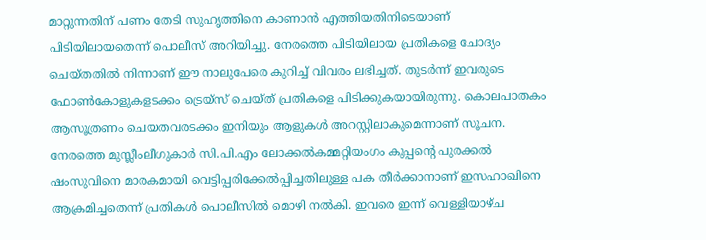മാറ്റുന്നതിന് പണം തേടി സുഹൃത്തിനെ കാണാന്‍ എത്തിയതിനിടെയാണ് പിടിയിലായതെന്ന് പൊലീസ് അറിയിച്ചു. നേരത്തെ പിടിയിലായ പ്രതികളെ ചോദ്യം ചെയ്തതില്‍ നിന്നാണ് ഈ നാലുപേരെ കുറിച്ച് വിവരം ലഭിച്ചത്. തുടര്‍ന്ന് ഇവരുടെ ഫോണ്‍കോളുകളടക്കം ട്രെയ്‌സ് ചെയ്ത് പ്രതികളെ പിടിക്കുകയായിരുന്നു. കൊലപാതകം ആസൂത്രണം ചെയതവരടക്കം ഇനിയും ആളുകള്‍ അറസ്റ്റിലാകുമെന്നാണ് സൂചന.
നേരത്തെ മുസ്ലീംലീഗുകാര്‍ സി.പി.എം ലോക്കല്‍കമ്മറ്റിയംഗം കുപ്പന്റെ പുരക്കല്‍ ഷംസുവിനെ മാരകമായി വെട്ടിപ്പരിക്കേല്‍പ്പിച്ചതിലുള്ള പക തീര്‍ക്കാനാണ് ഇസഹാഖിനെ ആക്രമിച്ചതെന്ന് പ്രതികള്‍ പൊലീസില്‍ മൊഴി നല്‍കി. ഇവരെ ഇന്ന് വെള്ളിയാഴ്ച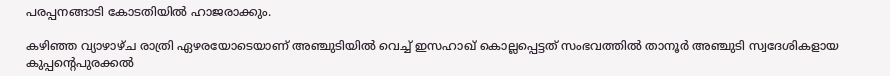പരപ്പനങ്ങാടി കോടതിയില്‍ ഹാജരാക്കും.

കഴിഞ്ഞ വ്യാഴാഴ്ച രാത്രി ഏഴരയോടെയാണ് അഞ്ചുടിയില്‍ വെച്ച് ഇസഹാഖ് കൊല്ലപ്പെട്ടത് സംഭവത്തില്‍ താനൂര്‍ അഞ്ചുടി സ്വദേശികളായ കുപ്പന്റെപുരക്കല്‍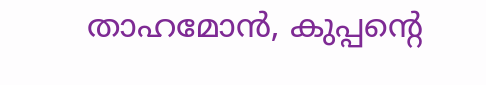താഹമോന്‍, കുപ്പന്റെ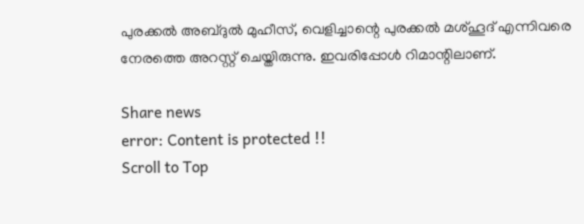പുരക്കല്‍ അബ്ദുല്‍ മുഹീസ്, വെളിച്ചാന്റെ പുരക്കല്‍ മശ്ഹൂദ് എന്നിവരെ നേരത്തെ അറസ്റ്റ് ചെയ്തിരുന്നു. ഇവരിപ്പോള്‍ റിമാന്റിലാണ്.

Share news
error: Content is protected !!
Scroll to Top